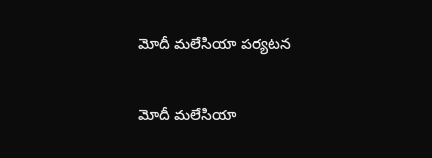మోదీ మలేసియా పర్యటన

మోదీ మలేసియా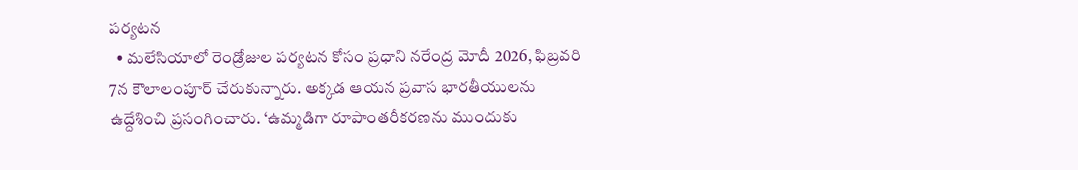పర్యటన
  • మలేసియాలో రెండ్రోజుల పర్యటన కోసం ప్రధాని నరేంద్ర మోదీ 2026, ఫిబ్రవరి 7న కౌలాలంపూర్‌ చేరుకున్నారు. అక్కడ ఆయన ప్రవాస భారతీయులను ఉద్దేశించి ప్రసంగించారు. ‘ఉమ్మడిగా రూపాంతరీకరణను ముందుకు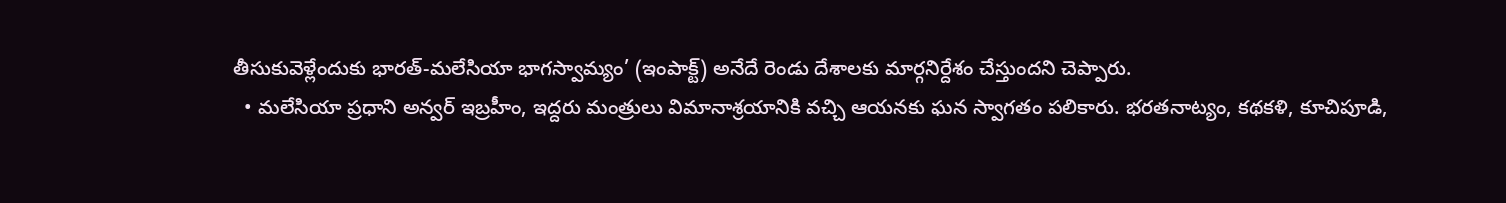తీసుకువెళ్లేందుకు భారత్‌-మలేసియా భాగస్వామ్యం’ (ఇంపాక్ట్‌) అనేదే రెండు దేశాలకు మార్గనిర్దేశం చేస్తుందని చెప్పారు.
  • మలేసియా ప్రధాని అన్వర్‌ ఇబ్రహీం, ఇద్దరు మంత్రులు విమానాశ్రయానికి వచ్చి ఆయనకు ఘన స్వాగతం పలికారు. భరతనాట్యం, కథకళి, కూచిపూడి,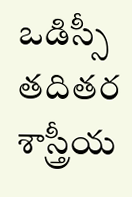ఒడిస్సీ తదితర శాస్త్రీయ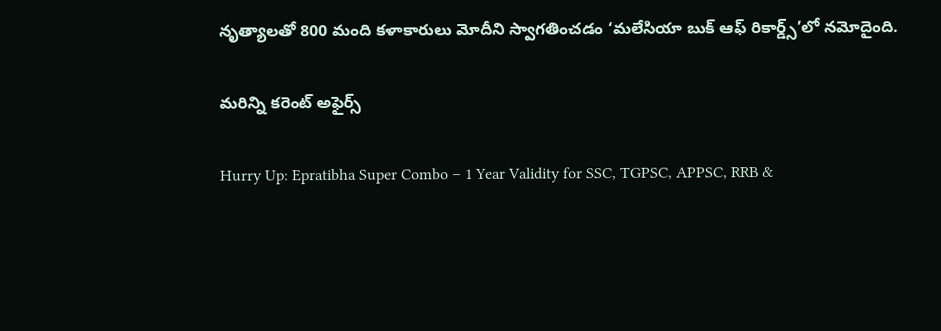నృత్యాలతో 800 మంది కళాకారులు మోదీని స్వాగతించడం ‘మలేసియా బుక్‌ ఆఫ్‌ రికార్డ్స్‌’లో నమోదైంది.

మరిన్ని కరెంట్ అఫైర్స్

Hurry Up: Epratibha Super Combo – 1 Year Validity for SSC, TGPSC, APPSC, RRB &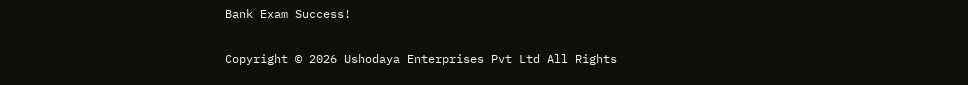Bank Exam Success!

Copyright © 2026 Ushodaya Enterprises Pvt Ltd All Rights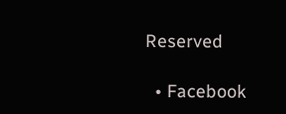Reserved

  • Facebook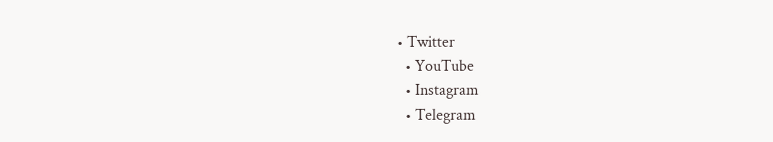• Twitter
  • YouTube
  • Instagram
  • Telegram